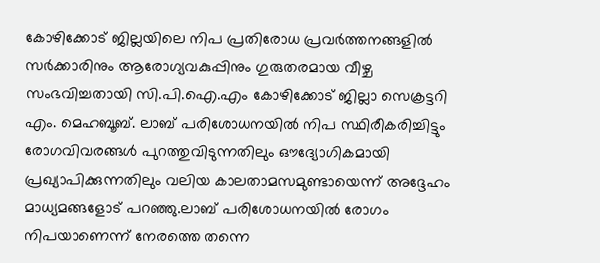കോഴിക്കോട് ജില്ലയിലെ നിപ പ്രതിരോധ പ്രവർത്തനങ്ങളിൽ സർക്കാരിനും ആരോഗ്യവകുപ്പിനും ഗുരുതരമായ വീഴ്ച സംഭവിച്ചതായി സി.പി.ഐ.എം കോഴിക്കോട് ജില്ലാ സെക്രട്ടറി എം. മെഹബൂബ്. ലാബ് പരിശോധനയിൽ നിപ സ്ഥിരീകരിച്ചിട്ടും രോഗവിവരങ്ങൾ പുറത്തുവിടുന്നതിലും ഔദ്യോഗികമായി പ്രഖ്യാപിക്കുന്നതിലും വലിയ കാലതാമസമുണ്ടായെന്ന് അദ്ദേഹം മാധ്യമങ്ങളോട് പറഞ്ഞു.ലാബ് പരിശോധനയിൽ രോഗം നിപയാണെന്ന് നേരത്തെ തന്നെ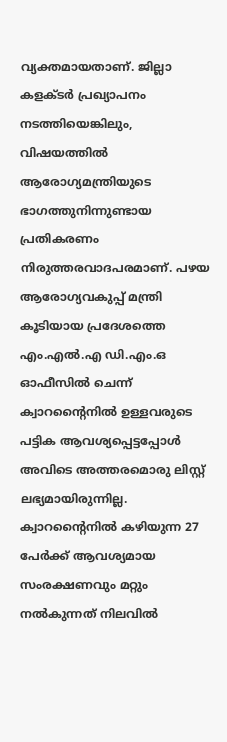വ്യക്തമായതാണ്. ജില്ലാ കളക്ടർ പ്രഖ്യാപനം നടത്തിയെങ്കിലും, വിഷയത്തിൽ ആരോഗ്യമന്ത്രിയുടെ ഭാഗത്തുനിന്നുണ്ടായ പ്രതികരണം നിരുത്തരവാദപരമാണ്. പഴയ ആരോഗ്യവകുപ്പ് മന്ത്രി കൂടിയായ പ്രദേശത്തെ എം.എൽ.എ ഡി.എം.ഒ ഓഫീസിൽ ചെന്ന് ക്വാറന്റൈനിൽ ഉള്ളവരുടെ പട്ടിക ആവശ്യപ്പെട്ടപ്പോൾ അവിടെ അത്തരമൊരു ലിസ്റ്റ് ലഭ്യമായിരുന്നില്ല. ക്വാറന്റൈനിൽ കഴിയുന്ന 27 പേർക്ക് ആവശ്യമായ സംരക്ഷണവും മറ്റും നൽകുന്നത് നിലവിൽ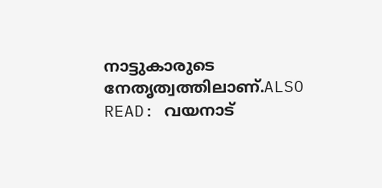നാട്ടുകാരുടെ നേതൃത്വത്തിലാണ്.ALSO READ: വയനാട്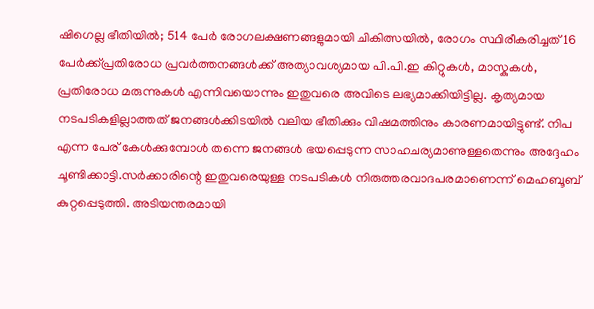ഷിഗെല്ല ഭീതിയിൽ; 514 പേർ രോഗലക്ഷണങ്ങളുമായി ചികിത്സയിൽ, രോഗം സ്ഥിരീകരിച്ചത് 16 പേർക്ക്പ്രതിരോധ പ്രവർത്തനങ്ങൾക്ക് അത്യാവശ്യമായ പി.പി.ഇ കിറ്റുകൾ, മാസ്കുകൾ, പ്രതിരോധ മരുന്നുകൾ എന്നിവയൊന്നും ഇതുവരെ അവിടെ ലഭ്യമാക്കിയിട്ടില്ല. കൃത്യമായ നടപടികളില്ലാത്തത് ജനങ്ങൾക്കിടയിൽ വലിയ ഭീതിക്കും വിഷമത്തിനും കാരണമായിട്ടുണ്ട്. നിപ എന്ന പേര് കേൾക്കുമ്പോൾ തന്നെ ജനങ്ങൾ ഭയപ്പെടുന്ന സാഹചര്യമാണുള്ളതെന്നും അദ്ദേഹം ചൂണ്ടിക്കാട്ടി.സർക്കാരിന്റെ ഇതുവരെയുള്ള നടപടികൾ നിരുത്തരവാദപരമാണെന്ന് മെഹബൂബ് കുറ്റപ്പെടുത്തി. അടിയന്തരമായി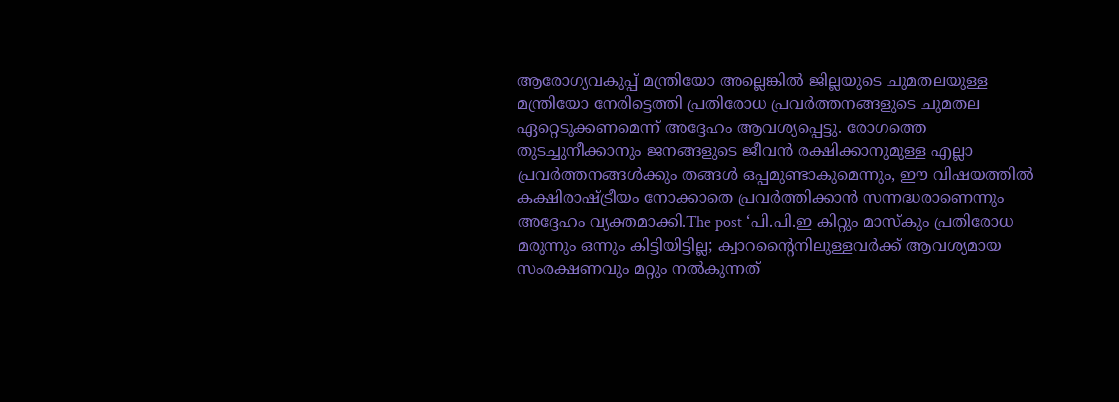ആരോഗ്യവകുപ്പ് മന്ത്രിയോ അല്ലെങ്കിൽ ജില്ലയുടെ ചുമതലയുള്ള മന്ത്രിയോ നേരിട്ടെത്തി പ്രതിരോധ പ്രവർത്തനങ്ങളുടെ ചുമതല ഏറ്റെടുക്കണമെന്ന് അദ്ദേഹം ആവശ്യപ്പെട്ടു. രോഗത്തെ തുടച്ചുനീക്കാനും ജനങ്ങളുടെ ജീവൻ രക്ഷിക്കാനുമുള്ള എല്ലാ പ്രവർത്തനങ്ങൾക്കും തങ്ങൾ ഒപ്പമുണ്ടാകുമെന്നും, ഈ വിഷയത്തിൽ കക്ഷിരാഷ്ട്രീയം നോക്കാതെ പ്രവർത്തിക്കാൻ സന്നദ്ധരാണെന്നും അദ്ദേഹം വ്യക്തമാക്കി.The post ‘പി.പി.ഇ കിറ്റും മാസ്കും പ്രതിരോധ മരുന്നും ഒന്നും കിട്ടിയിട്ടില്ല; ക്വാറന്റൈനിലുള്ളവർക്ക് ആവശ്യമായ സംരക്ഷണവും മറ്റും നൽകുന്നത്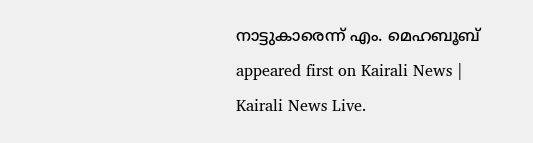നാട്ടുകാരെന്ന് എം. മെഹബൂബ് appeared first on Kairali News | Kairali News Live.